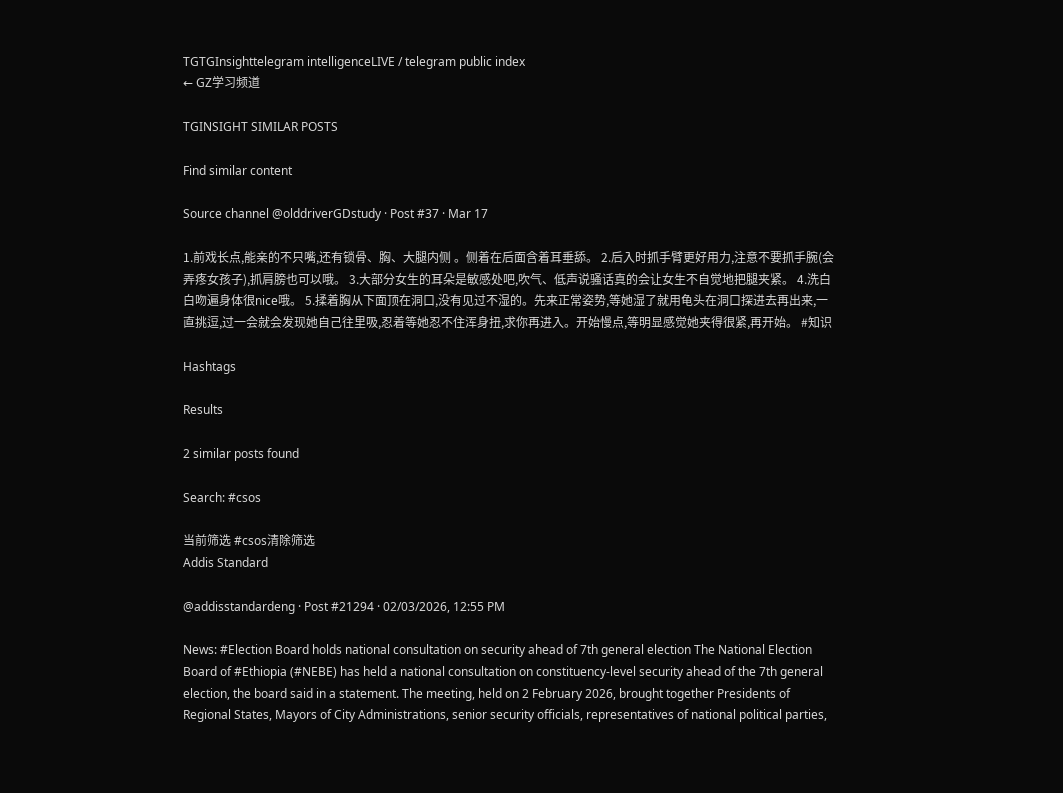TGTGInsighttelegram intelligenceLIVE / telegram public index
← GZ学习频道

TGINSIGHT SIMILAR POSTS

Find similar content

Source channel @olddriverGDstudy · Post #37 · Mar 17

1.前戏长点,能亲的不只嘴,还有锁骨、胸、大腿内侧 。侧着在后面含着耳垂舔。 2.后入时抓手臂更好用力,注意不要抓手腕(会弄疼女孩子),抓肩膀也可以哦。 3.大部分女生的耳朵是敏感处吧,吹气、低声说骚话真的会让女生不自觉地把腿夹紧。 4.洗白白吻遍身体很nice哦。 5.揉着胸从下面顶在洞口,没有见过不湿的。先来正常姿势,等她湿了就用龟头在洞口探进去再出来,一直挑逗,过一会就会发现她自己往里吸,忍着等她忍不住浑身扭,求你再进入。开始慢点,等明显感觉她夹得很紧,再开始。 #知识

Hashtags

Results

2 similar posts found

Search: #csos

当前筛选 #csos清除筛选
Addis Standard

@addisstandardeng · Post #21294 · 02/03/2026, 12:55 PM

News: #Election Board holds national consultation on security ahead of 7th general election The National Election Board of #Ethiopia (#NEBE) has held a national consultation on constituency-level security ahead of the 7th general election, the board said in a statement. The meeting, held on 2 February 2026, brought together Presidents of Regional States, Mayors of City Administrations, senior security officials, representatives of national political parties,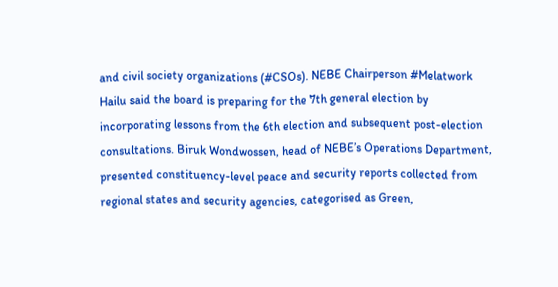and civil society organizations (#CSOs). NEBE Chairperson #Melatwork Hailu said the board is preparing for the 7th general election by incorporating lessons from the 6th election and subsequent post-election consultations. Biruk Wondwossen, head of NEBE’s Operations Department, presented constituency-level peace and security reports collected from regional states and security agencies, categorised as Green,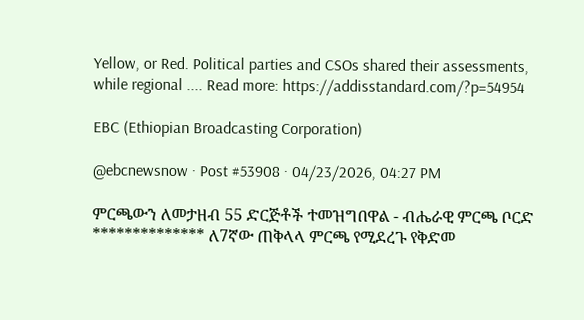Yellow, or Red. Political parties and CSOs shared their assessments, while regional .... Read more: https://addisstandard.com/?p=54954

EBC (Ethiopian Broadcasting Corporation)

@ebcnewsnow · Post #53908 · 04/23/2026, 04:27 PM

ምርጫውን ለመታዘብ 55 ድርጅቶች ተመዝግበዋል - ብሔራዊ ምርጫ ቦርድ ************** ለ7ኛው ጠቅላላ ምርጫ የሚደረጉ የቅድመ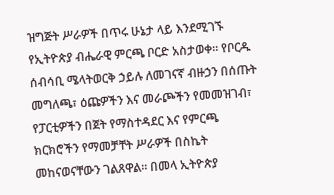ዝግጅት ሥራዎች በጥሩ ሁኔታ ላይ እንደሚገኙ የኢትዮጵያ ብሔራዊ ምርጫ ቦርድ አስታወቀ። የቦርዱ ሰብሳቢ ሜላትወርቅ ኃይሉ ለመገናኛ ብዙኃን በሰጡት መግለጫ፣ ዕጩዎችን እና መራጮችን የመመዝገብ፣ የፓርቲዎችን በጀት የማስተዳደር እና የምርጫ ክርክሮችን የማመቻቸት ሥራዎች በስኬት መከናወናቸውን ገልጸዋል። በመላ ኢትዮጵያ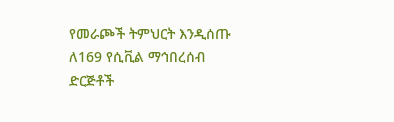የመራጮች ትምህርት እንዲሰጡ ለ169 የሲቪል ማኅበረሰብ ድርጅቶች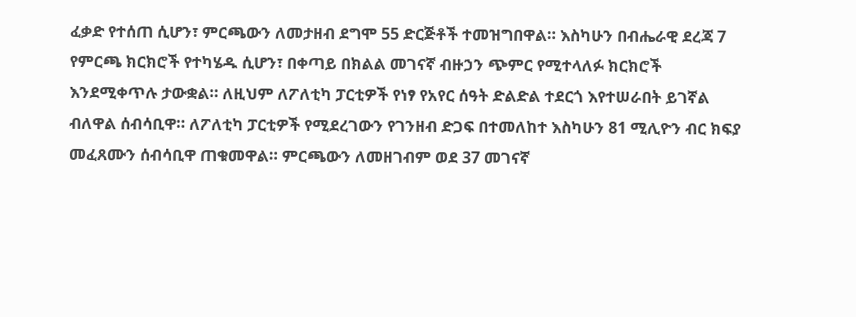ፈቃድ የተሰጠ ሲሆን፣ ምርጫውን ለመታዘብ ደግሞ 55 ድርጅቶች ተመዝግበዋል። እስካሁን በብሔራዊ ደረጃ 7 የምርጫ ክርክሮች የተካሄዱ ሲሆን፣ በቀጣይ በክልል መገናኛ ብዙኃን ጭምር የሚተላለፉ ክርክሮች እንደሚቀጥሉ ታውቋል። ለዚህም ለፖለቲካ ፓርቲዎች የነፃ የአየር ሰዓት ድልድል ተደርጎ እየተሠራበት ይገኛል ብለዋል ሰብሳቢዋ። ለፖለቲካ ፓርቲዎች የሚደረገውን የገንዘብ ድጋፍ በተመለከተ እስካሁን 81 ሚሊዮን ብር ክፍያ መፈጸሙን ሰብሳቢዋ ጠቁመዋል። ምርጫውን ለመዘገብም ወደ 37 መገናኛ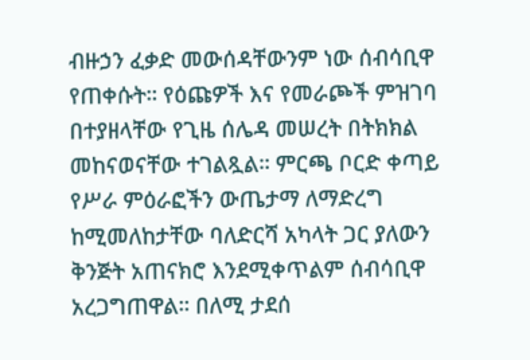ብዙኃን ፈቃድ መውሰዳቸውንም ነው ሰብሳቢዋ የጠቀሱት። የዕጩዎች እና የመራጮች ምዝገባ በተያዘላቸው የጊዜ ሰሌዳ መሠረት በትክክል መከናወናቸው ተገልጿል። ምርጫ ቦርድ ቀጣይ የሥራ ምዕራፎችን ውጤታማ ለማድረግ ከሚመለከታቸው ባለድርሻ አካላት ጋር ያለውን ቅንጅት አጠናክሮ እንደሚቀጥልም ሰብሳቢዋ አረጋግጠዋል። በለሚ ታደሰ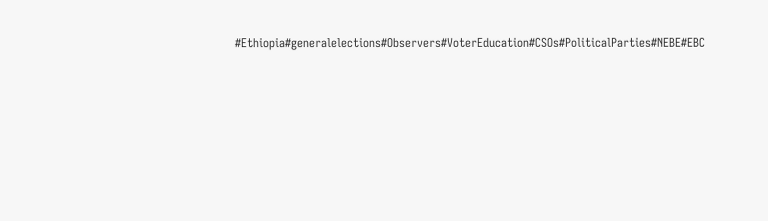#Ethiopia#generalelections#Observers#VoterEducation#CSOs#PoliticalParties#NEBE#EBC